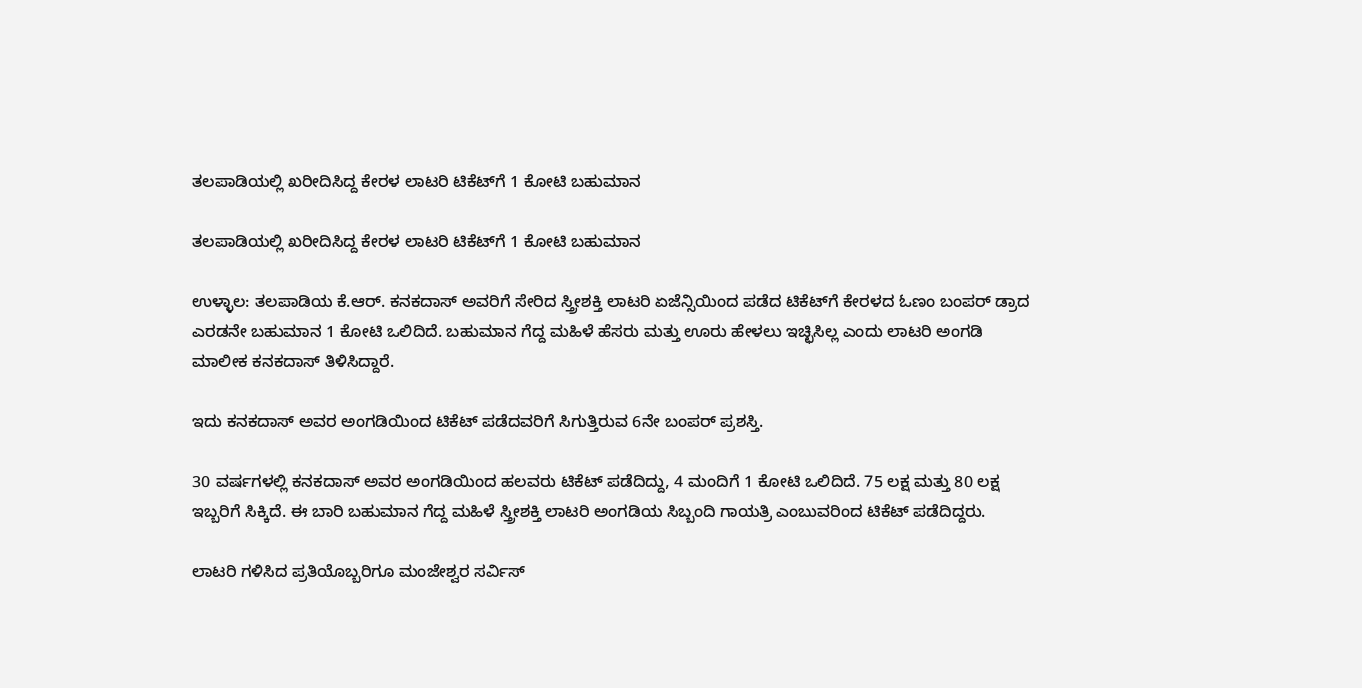ತಲಪಾಡಿಯಲ್ಲಿ ಖರೀದಿಸಿದ್ದ ಕೇರಳ ಲಾಟರಿ ಟಿಕೆಟ್‌ಗೆ 1 ಕೋಟಿ ಬಹುಮಾನ

ತಲಪಾಡಿಯಲ್ಲಿ ಖರೀದಿಸಿದ್ದ ಕೇರಳ ಲಾಟರಿ ಟಿಕೆಟ್‌ಗೆ 1 ಕೋಟಿ ಬಹುಮಾನ

ಉಳ್ಳಾಲ: ತಲಪಾಡಿಯ ಕೆ.ಆರ್. ಕನಕದಾಸ್ ಅವರಿಗೆ ಸೇರಿದ ಸ್ತ್ರೀಶಕ್ತಿ ಲಾಟರಿ ಏಜೆನ್ಸಿಯಿಂದ ಪಡೆದ ಟಿಕೆಟ್‌ಗೆ ಕೇರಳದ ಓಣಂ ಬಂಪರ್ ಡ್ರಾದ ಎರಡನೇ ಬಹುಮಾನ 1 ಕೋಟಿ ಒಲಿದಿದೆ. ಬಹುಮಾನ ಗೆದ್ದ ಮಹಿಳೆ ಹೆಸರು ಮತ್ತು ಊರು ಹೇಳಲು ಇಚ್ಛಿಸಿಲ್ಲ ಎಂದು ಲಾಟರಿ ಅಂಗಡಿ ಮಾಲೀಕ ಕನಕದಾಸ್ ತಿಳಿಸಿದ್ದಾರೆ.

ಇದು ಕನಕದಾಸ್ ಅವರ ಅಂಗಡಿಯಿಂದ ಟಿಕೆಟ್ ಪಡೆದವರಿಗೆ ಸಿಗುತ್ತಿರುವ 6ನೇ ಬಂಪರ್ ಪ್ರಶಸ್ತಿ.

30 ವರ್ಷಗಳಲ್ಲಿ ಕನಕದಾಸ್ ಅವರ ಅಂಗಡಿಯಿಂದ ಹಲವರು ಟಿಕೆಟ್ ಪಡೆದಿದ್ದು, 4 ಮಂದಿಗೆ 1 ಕೋಟಿ ಒಲಿದಿದೆ. 75 ಲಕ್ಷ ಮತ್ತು 80 ಲಕ್ಷ ಇಬ್ಬರಿಗೆ ಸಿಕ್ಕಿದೆ. ಈ ಬಾರಿ ಬಹುಮಾನ ಗೆದ್ದ ಮಹಿಳೆ ಸ್ತ್ರೀಶಕ್ತಿ ಲಾಟರಿ ಅಂಗಡಿಯ ಸಿಬ್ಬಂದಿ ಗಾಯತ್ರಿ ಎಂಬುವರಿಂದ ಟಿಕೆಟ್ ಪಡೆದಿದ್ದರು.

ಲಾಟರಿ ಗಳಿಸಿದ ಪ್ರತಿಯೊಬ್ಬರಿಗೂ ಮಂಜೇಶ್ವರ ಸರ್ವಿಸ್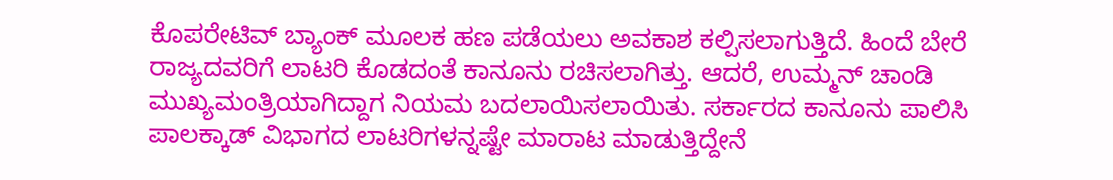ಕೊಪರೇಟಿವ್ ಬ್ಯಾಂಕ್ ಮೂಲಕ ಹಣ ಪಡೆಯಲು ಅವಕಾಶ ಕಲ್ಪಿಸಲಾಗುತ್ತಿದೆ. ಹಿಂದೆ ಬೇರೆ ರಾಜ್ಯದವರಿಗೆ ಲಾಟರಿ ಕೊಡದಂತೆ ಕಾನೂನು ರಚಿಸಲಾಗಿತ್ತು. ಆದರೆ, ಉಮ್ಮನ್ ಚಾಂಡಿ ಮುಖ್ಯಮಂತ್ರಿಯಾಗಿದ್ದಾಗ ನಿಯಮ ಬದಲಾಯಿಸಲಾಯಿತು. ಸರ್ಕಾರದ ಕಾನೂನು ಪಾಲಿಸಿ ಪಾಲಕ್ಕಾಡ್ ವಿಭಾಗದ ಲಾಟರಿಗಳನ್ನಷ್ಟೇ ಮಾರಾಟ ಮಾಡುತ್ತಿದ್ದೇನೆ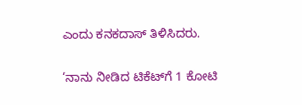ಎಂದು ಕನಕದಾಸ್ ತಿಳಿಸಿದರು.

‘ನಾನು ನೀಡಿದ ಟಿಕೆಟ್‌ಗೆ 1 ಕೋಟಿ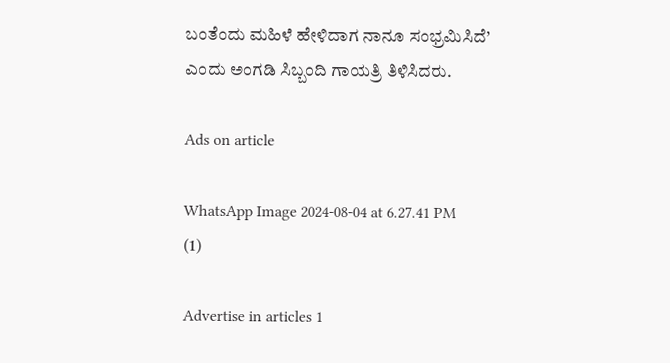ಬಂತೆಂದು ಮಹಿಳೆ ಹೇಳಿದಾಗ ನಾನೂ ಸಂಭ್ರಮಿಸಿದೆ’ ಎಂದು ಅಂಗಡಿ ಸಿಬ್ಬಂದಿ ಗಾಯತ್ರಿ ತಿಳಿಸಿದರು.

Ads on article

WhatsApp Image 2024-08-04 at 6.27.41 PM (1)

Advertise in articles 1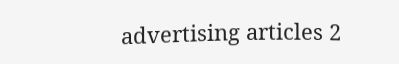advertising articles 2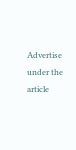Advertise under the article